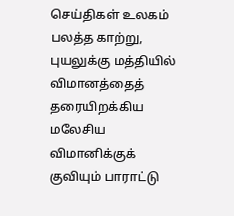செய்திகள் உலகம்
பலத்த காற்று, புயலுக்கு மத்தியில் விமானத்தைத் தரையிறக்கிய மலேசிய விமானிக்குக் குவியும் பாராட்டு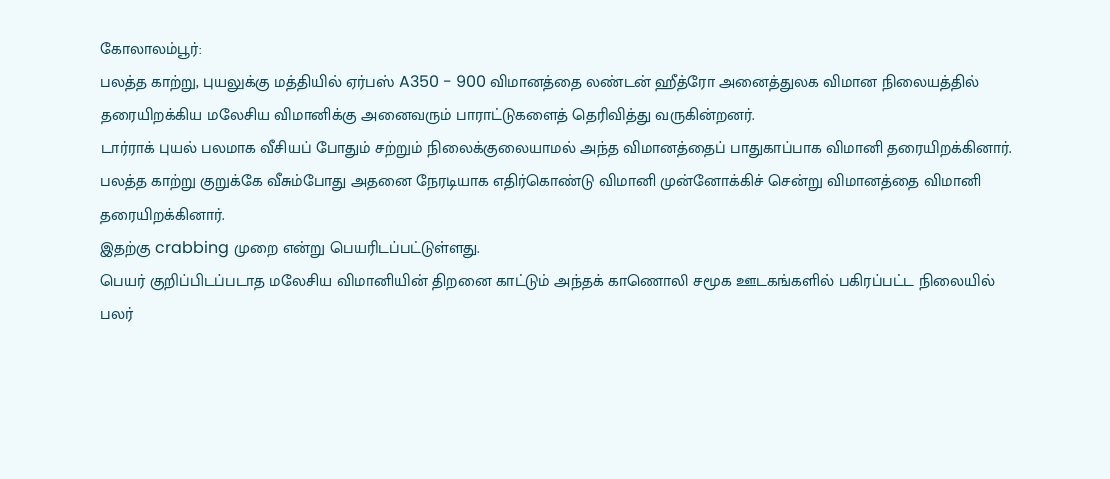கோலாலம்பூர்:
பலத்த காற்று, புயலுக்கு மத்தியில் ஏர்பஸ் A350 - 900 விமானத்தை லண்டன் ஹீத்ரோ அனைத்துலக விமான நிலையத்தில் தரையிறக்கிய மலேசிய விமானிக்கு அனைவரும் பாராட்டுகளைத் தெரிவித்து வருகின்றனர்.
டார்ராக் புயல் பலமாக வீசியப் போதும் சற்றும் நிலைக்குலையாமல் அந்த விமானத்தைப் பாதுகாப்பாக விமானி தரையிறக்கினார்.
பலத்த காற்று குறுக்கே வீசும்போது அதனை நேரடியாக எதிர்கொண்டு விமானி முன்னோக்கிச் சென்று விமானத்தை விமானி தரையிறக்கினார்.
இதற்கு crabbing முறை என்று பெயரிடப்பட்டுள்ளது.
பெயர் குறிப்பிடப்படாத மலேசிய விமானியின் திறனை காட்டும் அந்தக் காணொலி சமூக ஊடகங்களில் பகிரப்பட்ட நிலையில் பலர்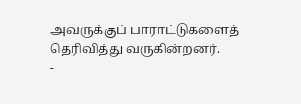அவருக்குப் பாராட்டுகளைத் தெரிவித்து வருகின்றனர்.
-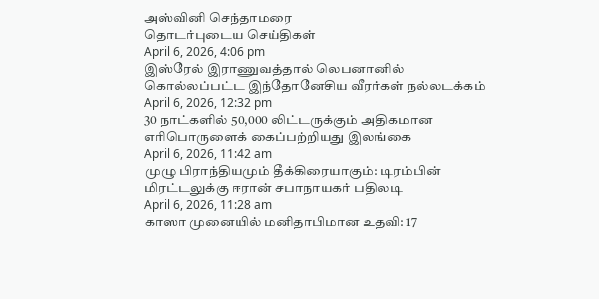அஸ்வினி செந்தாமரை
தொடர்புடைய செய்திகள்
April 6, 2026, 4:06 pm
இஸ்ரேல் இராணுவத்தால் லெபனானில் கொல்லப்பட்ட இந்தோனேசிய வீரர்கள் நல்லடக்கம்
April 6, 2026, 12:32 pm
30 நாட்களில் 50,000 லிட்டருக்கும் அதிகமான எரிபொருளைக் கைப்பற்றியது இலங்கை
April 6, 2026, 11:42 am
முழு பிராந்தியமும் தீக்கிரையாகும்: டிரம்பின் மிரட்டலுக்கு ஈரான் சபாநாயகர் பதிலடி
April 6, 2026, 11:28 am
காஸா முனையில் மனிதாபிமான உதவி: 17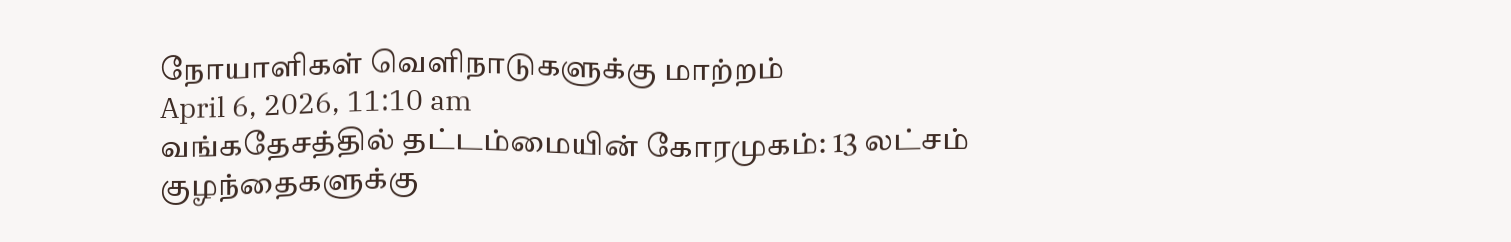நோயாளிகள் வெளிநாடுகளுக்கு மாற்றம்
April 6, 2026, 11:10 am
வங்கதேசத்தில் தட்டம்மையின் கோரமுகம்: 13 லட்சம் குழந்தைகளுக்கு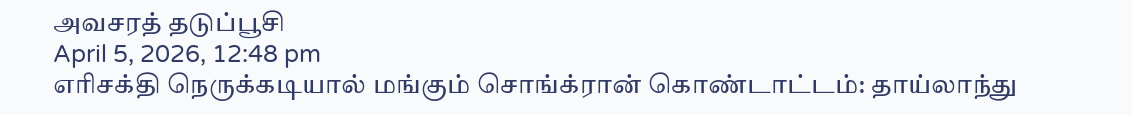அவசரத் தடுப்பூசி
April 5, 2026, 12:48 pm
எரிசக்தி நெருக்கடியால் மங்கும் சொங்க்ரான் கொண்டாட்டம்: தாய்லாந்து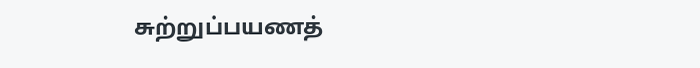சுற்றுப்பயணத்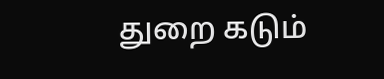துறை கடும்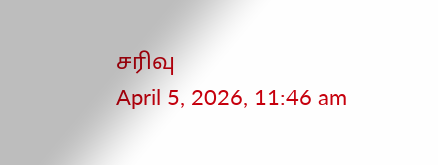சரிவு
April 5, 2026, 11:46 am